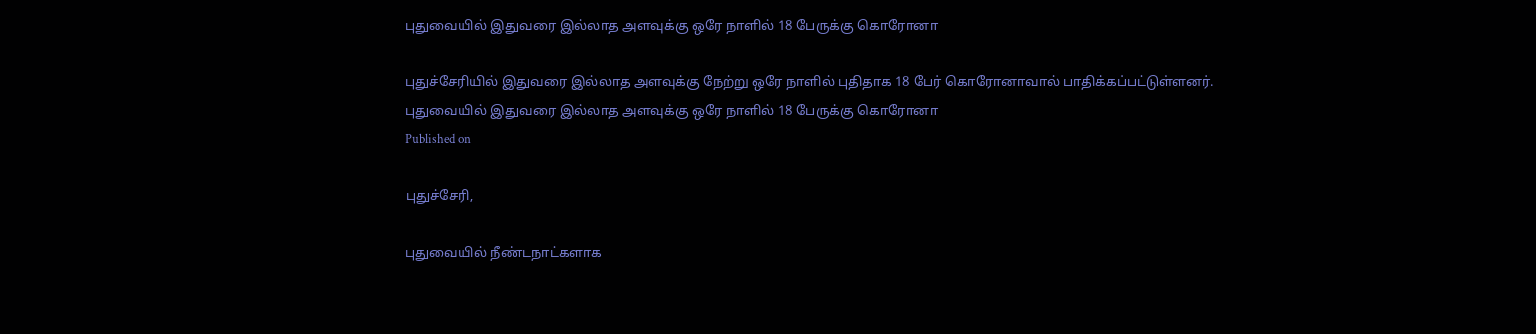புதுவையில் இதுவரை இல்லாத அளவுக்கு ஒரே நாளில் 18 பேருக்கு கொரோனா

புதுச்சேரியில் இதுவரை இல்லாத அளவுக்கு நேற்று ஒரே நாளில் புதிதாக 18 பேர் கொரோனாவால் பாதிக்கப்பட்டுள்ளனர்.
புதுவையில் இதுவரை இல்லாத அளவுக்கு ஒரே நாளில் 18 பேருக்கு கொரோனா
Published on

புதுச்சேரி,

புதுவையில் நீண்டநாட்களாக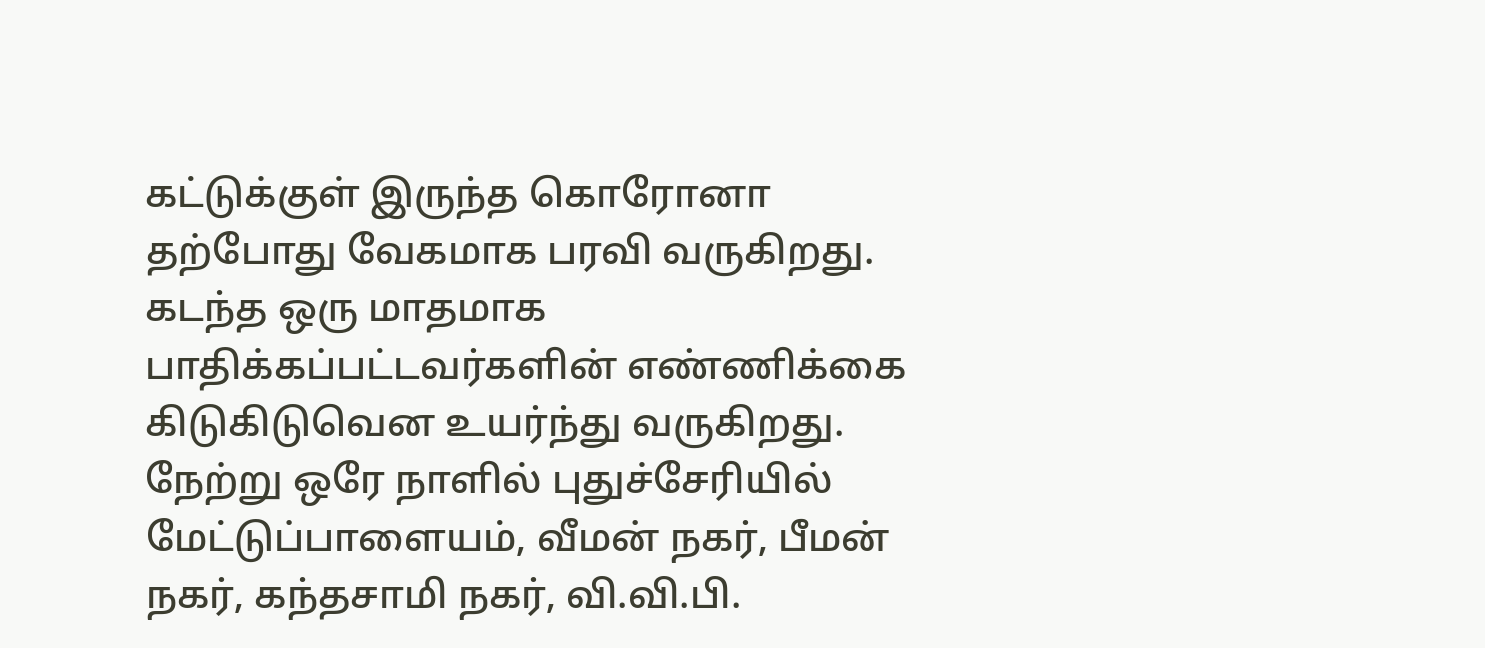கட்டுக்குள் இருந்த கொரோனா தற்போது வேகமாக பரவி வருகிறது. கடந்த ஒரு மாதமாக பாதிக்கப்பட்டவர்களின் எண்ணிக்கை கிடுகிடுவென உயர்ந்து வருகிறது. நேற்று ஒரே நாளில் புதுச்சேரியில் மேட்டுப்பாளையம், வீமன் நகர், பீமன் நகர், கந்தசாமி நகர், வி.வி.பி.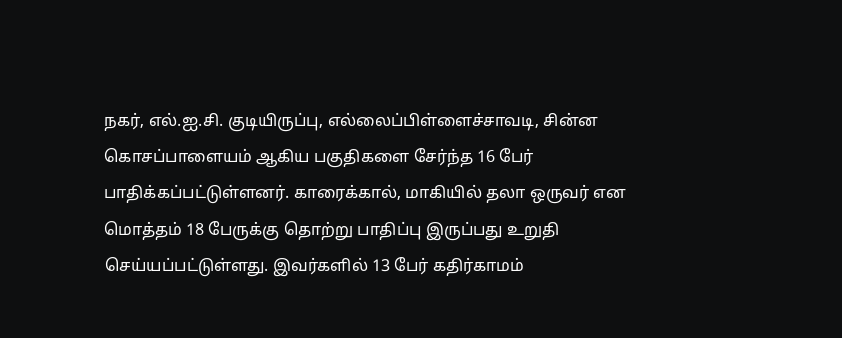நகர், எல்.ஐ.சி. குடியிருப்பு, எல்லைப்பிள்ளைச்சாவடி, சின்ன கொசப்பாளையம் ஆகிய பகுதிகளை சேர்ந்த 16 பேர் பாதிக்கப்பட்டுள்ளனர். காரைக்கால், மாகியில் தலா ஒருவர் என மொத்தம் 18 பேருக்கு தொற்று பாதிப்பு இருப்பது உறுதி செய்யப்பட்டுள்ளது. இவர்களில் 13 பேர் கதிர்காமம்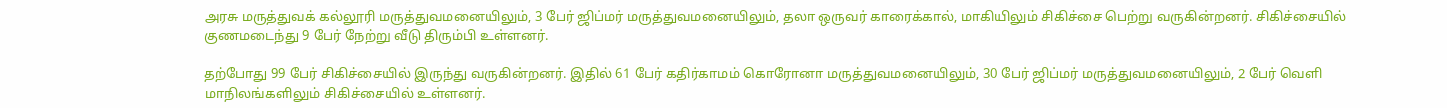அரசு மருத்துவக் கல்லூரி மருத்துவமனையிலும், 3 பேர் ஜிப்மர் மருத்துவமனையிலும், தலா ஒருவர் காரைக்கால், மாகியிலும் சிகிச்சை பெற்று வருகின்றனர். சிகிச்சையில் குணமடைந்து 9 பேர் நேற்று வீடு திரும்பி உள்ளனர்.

தற்போது 99 பேர் சிகிச்சையில் இருந்து வருகின்றனர். இதில் 61 பேர் கதிர்காமம் கொரோனா மருத்துவமனையிலும், 30 பேர் ஜிப்மர் மருத்துவமனையிலும், 2 பேர் வெளி மாநிலங்களிலும் சிகிச்சையில் உள்ளனர்.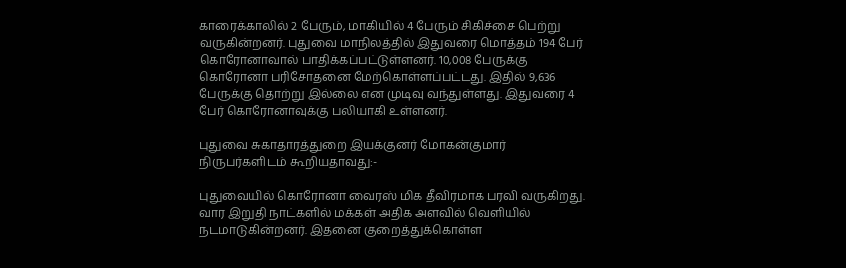காரைக்காலில் 2 பேரும், மாகியில் 4 பேரும் சிகிச்சை பெற்று வருகின்றனர். புதுவை மாநிலத்தில் இதுவரை மொத்தம் 194 பேர் கொரோனாவால் பாதிக்கப்பட்டுள்ளனர். 10,008 பேருக்கு கொரோனா பரிசோதனை மேற்கொள்ளப்பட்டது. இதில் 9,636 பேருக்கு தொற்று இல்லை என முடிவு வந்துள்ளது. இதுவரை 4 பேர் கொரோனாவுக்கு பலியாகி உள்ளனர்.

புதுவை சுகாதாரத்துறை இயக்குனர் மோகன்குமார் நிருபர்களிடம் கூறியதாவது:-

புதுவையில் கொரோனா வைரஸ் மிக தீவிரமாக பரவி வருகிறது. வார இறுதி நாட்களில் மக்கள் அதிக அளவில் வெளியில் நடமாடுகின்றனர். இதனை குறைத்துக்கொள்ள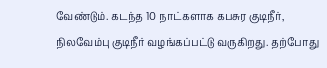வேண்டும். கடந்த 10 நாட்களாக கபசுர குடிநீர், நிலவேம்பு குடிநீர் வழங்கப்பட்டு வருகிறது. தற்போது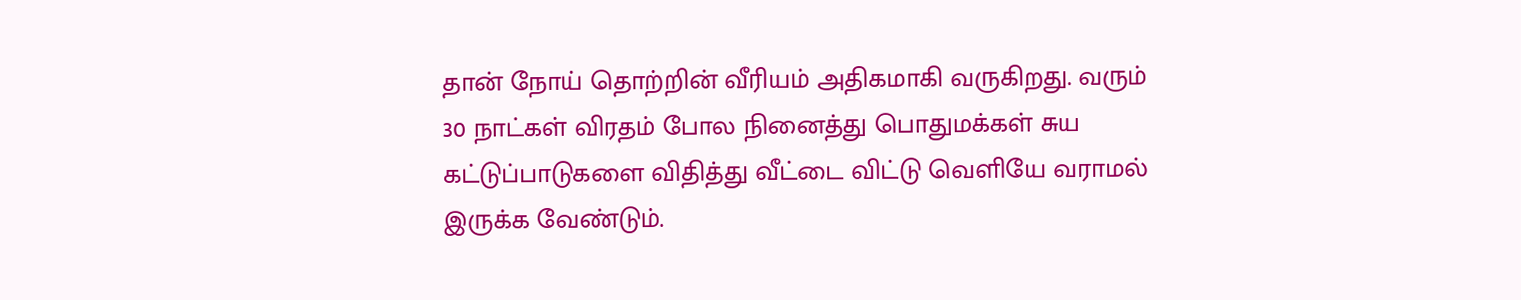தான் நோய் தொற்றின் வீரியம் அதிகமாகி வருகிறது. வரும் 30 நாட்கள் விரதம் போல நினைத்து பொதுமக்கள் சுய கட்டுப்பாடுகளை விதித்து வீட்டை விட்டு வெளியே வராமல் இருக்க வேண்டும்.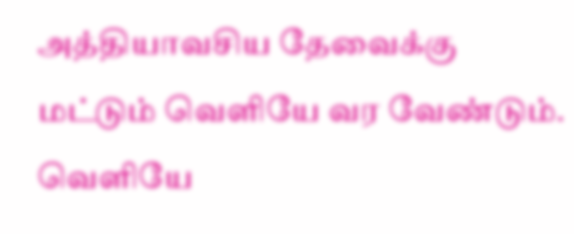அத்தியாவசிய தேவைக்கு மட்டும் வெளியே வர வேண்டும். வெளியே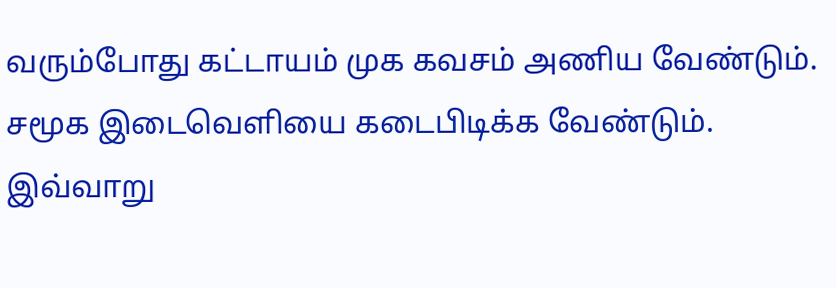வரும்போது கட்டாயம் முக கவசம் அணிய வேண்டும். சமூக இடைவெளியை கடைபிடிக்க வேண்டும். இவ்வாறு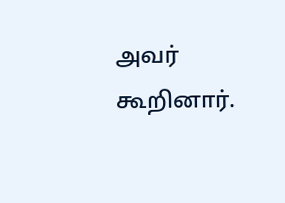அவர் கூறினார்.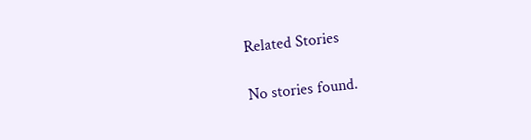Related Stories

No stories found.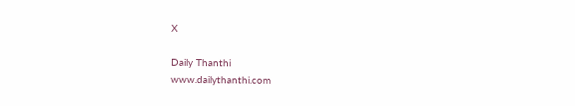X

Daily Thanthi
www.dailythanthi.com